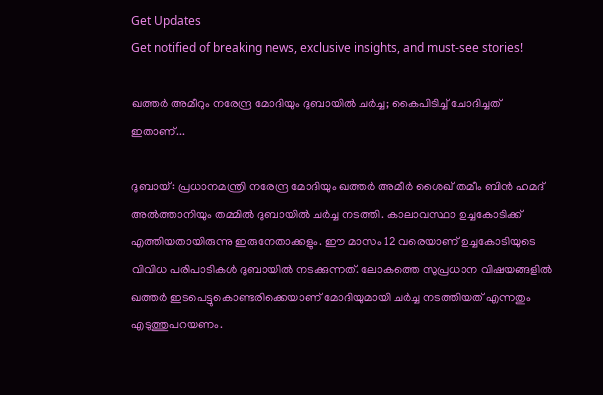Get Updates
Get notified of breaking news, exclusive insights, and must-see stories!

ഖത്തര്‍ അമീറും നരേന്ദ്ര മോദിയും ദുബായില്‍ ചര്‍ച്ച; കൈപിടിച്ച് ചോദിച്ചത് ഇതാണ്...

ദുബായ്: പ്രധാനമന്ത്രി നരേന്ദ്ര മോദിയും ഖത്തര്‍ അമീര്‍ ശൈഖ് തമീം ബിന്‍ ഹമദ് അല്‍ത്താനിയും തമ്മില്‍ ദുബായില്‍ ചര്‍ച്ച നടത്തി. കാലാവസ്ഥാ ഉച്ചകോടിക്ക് എത്തിയതായിരുന്നു ഇരുനേതാക്കളും. ഈ മാസം 12 വരെയാണ് ഉച്ചകോടിയുടെ വിവിധ പരിപാടികള്‍ ദുബായില്‍ നടക്കുന്നത്. ലോകത്തെ സുപ്രധാന വിഷയങ്ങളില്‍ ഖത്തര്‍ ഇടപെട്ടുകൊണ്ടരിക്കെയാണ് മോദിയുമായി ചര്‍ച്ച നടത്തിയത് എന്നതും എടുത്തുപറയണം.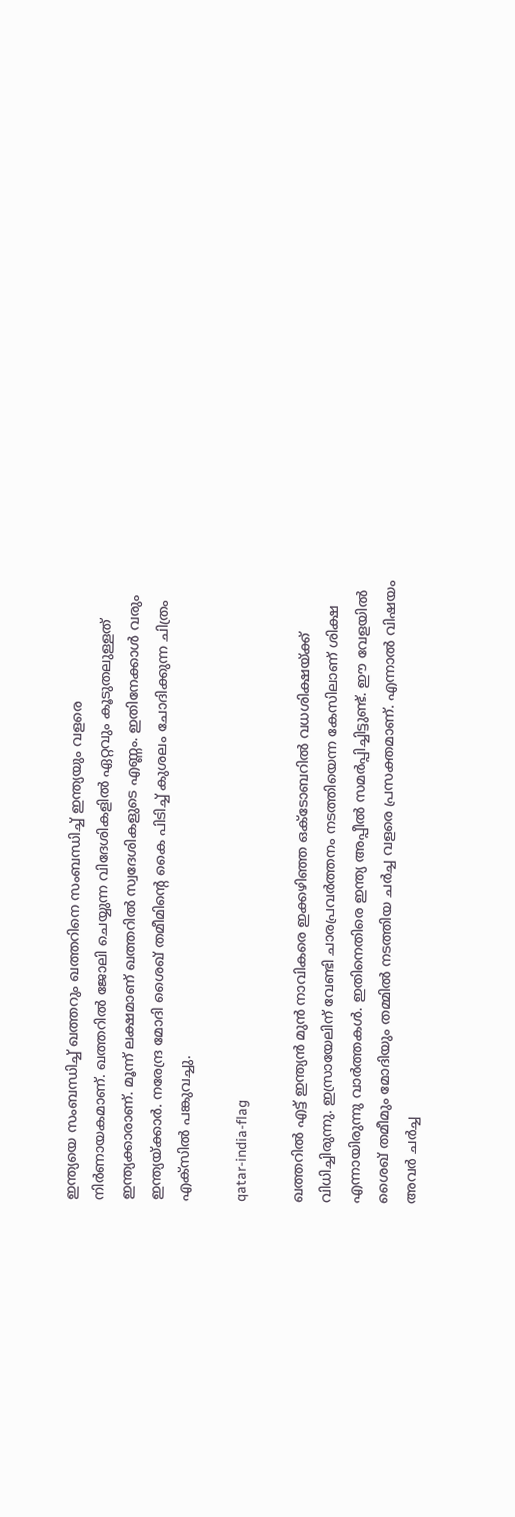ഇന്ത്യയെ സംബന്ധിച്ച് ഖത്തറും ഖത്തറിനെ സംബന്ധിച്ച് ഇന്ത്യയും വളരെ നിര്‍ണായകമാണ്. ഖത്തറില്‍ ജോലി ചെയ്യുന്ന വിദേശികളില്‍ ഏറ്റവും കൂടുതലുള്ളത് ഇന്ത്യക്കാരാണ്. മൂന്ന് ലക്ഷമാണ് ഖത്തറില്‍ സ്വദേശികളുടെ എണ്ണം. ഇതിനേക്കാള്‍ വരും ഇന്ത്യയ്ക്കാര്‍. നരേന്ദ്ര മോദി ശൈഖ് തമീമിന്റെ കൈ പിടിച്ച് കുശലം ചോദിക്കുന്ന ചിത്രം എക്‌സില്‍ പങ്കുവച്ചു.

qatar-india-flag

ഖത്തറില്‍ എട്ട് ഇന്ത്യന്‍ മുന്‍ നാവികരെ ഇക്കഴിഞ്ഞ ഒക്ടോബറില്‍ വധശിക്ഷയ്ക്ക് വിധിച്ചിരുന്നു. ഇസ്രായേലിന് വേണ്ടി ചാരപ്രവര്‍ത്തനം നടത്തിയെന്ന കേസിലാണ് ശിക്ഷ എന്നായിരുന്നു വാര്‍ത്തകള്‍. ഇതിനെതിരെ ഇന്ത്യ അപ്പീല്‍ സമര്‍പ്പിച്ചിട്ടുണ്ട്. ഈ വേളയില്‍ ശൈഖ് തമീമും മോദിയും തമ്മില്‍ നടത്തിയ ചര്‍ച്ച വളരെ പ്രസക്തമാണ്. എന്നാല്‍ വിഷയം അവര്‍ ചര്‍ച്ച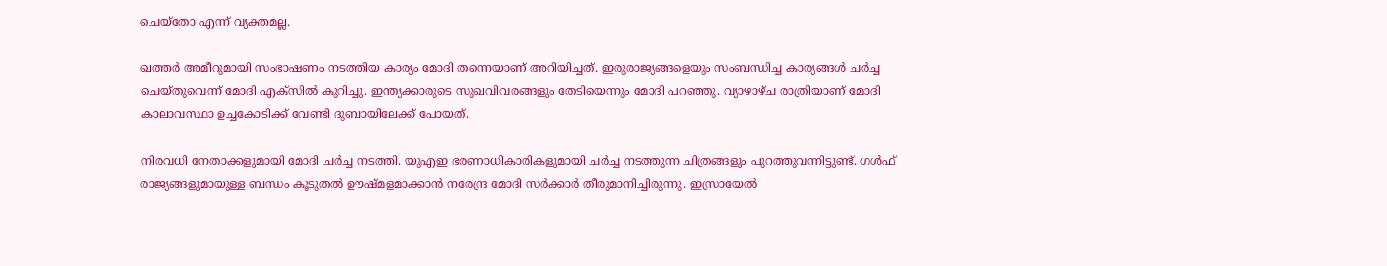ചെയ്‌തോ എന്ന് വ്യക്തമല്ല.

ഖത്തര്‍ അമീറുമായി സംഭാഷണം നടത്തിയ കാര്യം മോദി തന്നെയാണ് അറിയിച്ചത്. ഇരുരാജ്യങ്ങളെയും സംബന്ധിച്ച കാര്യങ്ങള്‍ ചര്‍ച്ച ചെയ്തുവെന്ന് മോദി എക്‌സില്‍ കുറിച്ചു. ഇന്ത്യക്കാരുടെ സുഖവിവരങ്ങളും തേടിയെന്നും മോദി പറഞ്ഞു. വ്യാഴാഴ്ച രാത്രിയാണ് മോദി കാലാവസ്ഥാ ഉച്ചകോടിക്ക് വേണ്ടി ദുബായിലേക്ക് പോയത്.

നിരവധി നേതാക്കളുമായി മോദി ചര്‍ച്ച നടത്തി. യുഎഇ ഭരണാധികാരികളുമായി ചര്‍ച്ച നടത്തുന്ന ചിത്രങ്ങളും പുറത്തുവന്നിട്ടുണ്ട്. ഗള്‍ഫ് രാജ്യങ്ങളുമായുള്ള ബന്ധം കൂടുതല്‍ ഊഷ്മളമാക്കാന്‍ നരേന്ദ്ര മോദി സര്‍ക്കാര്‍ തീരുമാനിച്ചിരുന്നു. ഇസ്രായേല്‍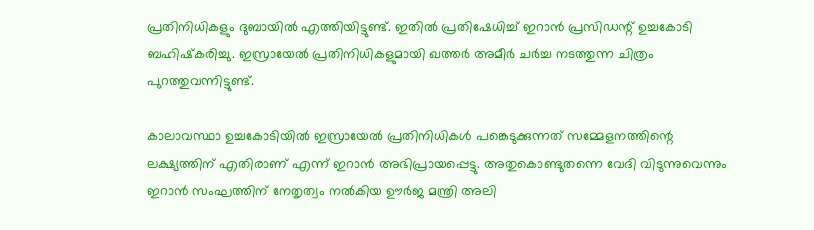പ്രതിനിധികളും ദുബായില്‍ എത്തിയിട്ടുണ്ട്. ഇതില്‍ പ്രതിഷേധിച്ച് ഇറാന്‍ പ്രസിഡന്റ് ഉച്ചകോടി ബഹിഷ്‌കരിച്ചു. ഇസ്രായേല്‍ പ്രതിനിധികളുമായി ഖത്തര്‍ അമീര്‍ ചര്‍ച്ച നടത്തുന്ന ചിത്രം പുറത്തുവന്നിട്ടുണ്ട്.

കാലാവസ്ഥാ ഉച്ചകോടിയില്‍ ഇസ്രായേല്‍ പ്രതിനിധികള്‍ പങ്കെടുക്കുന്നത് സമ്മേളനത്തിന്റെ ലക്ഷ്യത്തിന് എതിരാണ് എന്ന് ഇറാന്‍ അഭിപ്രായപ്പെട്ടു. അതുകൊണ്ടുതന്നെ വേദി വിടുന്നുവെന്നും ഇറാന്‍ സംഘത്തിന് നേതൃത്വം നല്‍കിയ ഊര്‍ജ മന്ത്രി അലി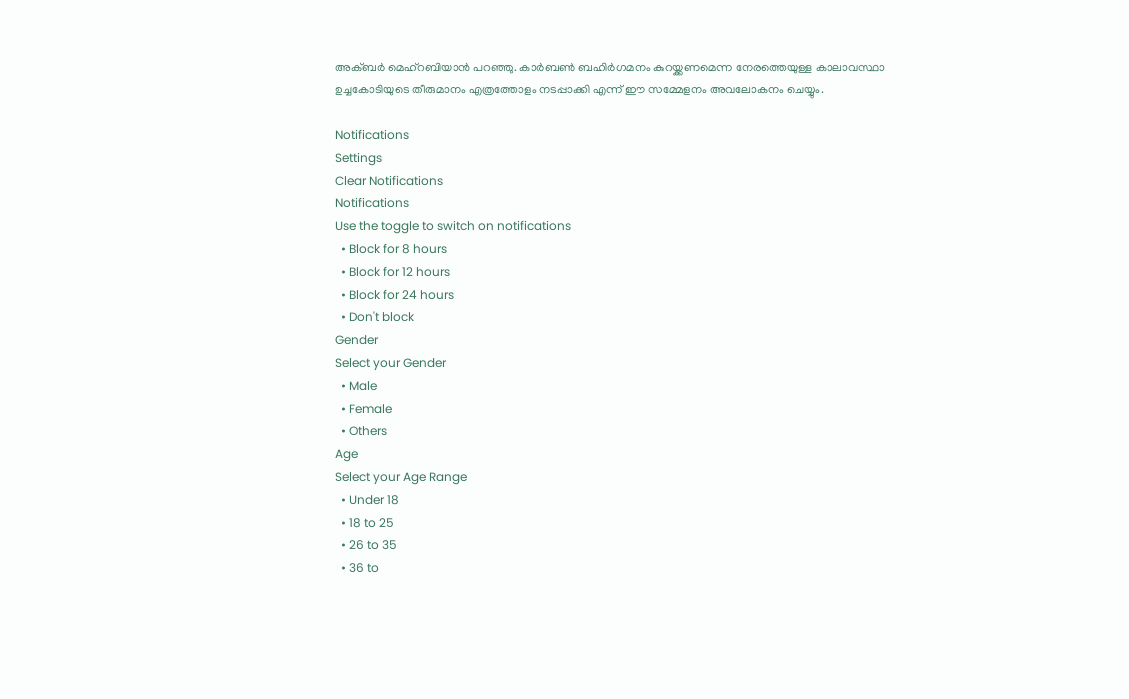അക്ബര്‍ മെഹ്‌റബിയാന്‍ പറഞ്ഞു. കാര്‍ബണ്‍ ബഹിര്‍ഗമനം കുറയ്ക്കണമെന്ന നേരത്തെയുള്ള കാലാവസ്ഥാ ഉച്ചകോടിയുടെ തീരുമാനം എത്രത്തോളം നടപ്പാക്കി എന്ന് ഈ സമ്മേളനം അവലോകനം ചെയ്യും.

Notifications
Settings
Clear Notifications
Notifications
Use the toggle to switch on notifications
  • Block for 8 hours
  • Block for 12 hours
  • Block for 24 hours
  • Don't block
Gender
Select your Gender
  • Male
  • Female
  • Others
Age
Select your Age Range
  • Under 18
  • 18 to 25
  • 26 to 35
  • 36 to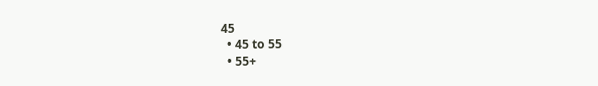45
  • 45 to 55
  • 55+